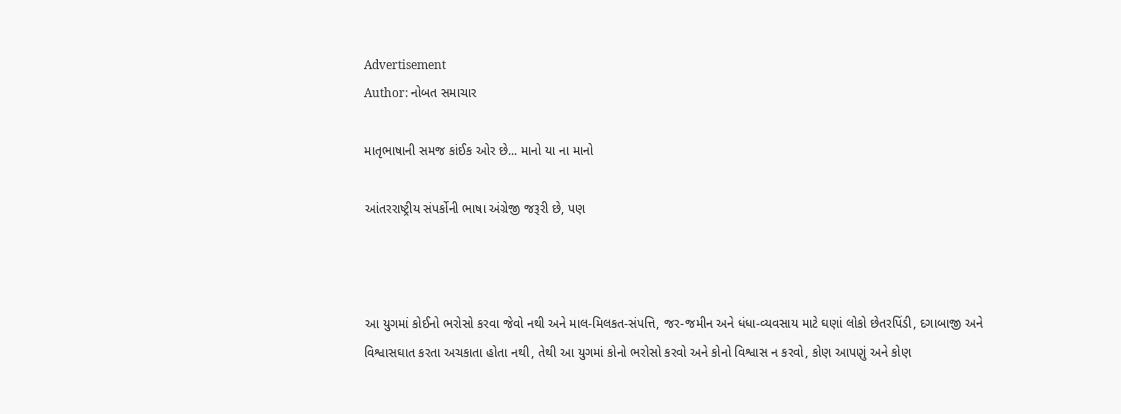Advertisement
Author: નોબત સમાચાર

માતૃભાષાની સમજ કાંઈક ઓર છે... માનો યા ના માનો

આંતરરાષ્ટ્રીય સંપર્કોની ભાષા અંગ્રેજી જરૂરી છે, પણ



આ યુગમાં કોઈનો ભરોસો કરવા જેવો નથી અને માલ-મિલકત-સંપત્તિ, જર-જમીન અને ધંધા-વ્યવસાય માટે ઘણાં લોકો છેતરપિંડી, દગાબાજી અને વિશ્વાસઘાત કરતા અચકાતા હોતા નથી, તેથી આ યુગમાં કોનો ભરોસો કરવો અને કોનો વિશ્વાસ ન કરવો, કોણ આપણું અને કોણ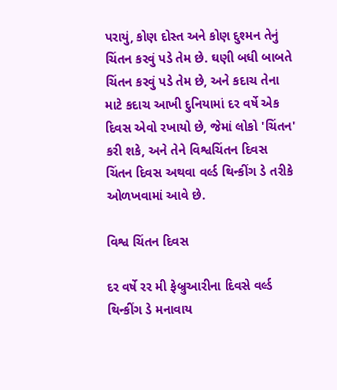પરાયું, કોણ દોસ્ત અને કોણ દુશ્મન તેનું ચિંતન કરવું પડે તેમ છે. ઘણી બધી બાબતે ચિંતન કરવું પડે તેમ છે, અને કદાચ તેના માટે કદાચ આખી દુનિયામાં દર વર્ષે એક દિવસ એવો રખાયો છે, જેમાં લોકો 'ચિંતન' કરી શકે, અને તેને વિશ્વચિંતન દિવસ ચિંતન દિવસ અથવા વર્લ્ડ થિન્કીંગ ડે તરીકે ઓળખવામાં આવે છે.

વિશ્વ ચિંતન દિવસ

દર વર્ષે રર મી ફેબ્રુઆરીના દિવસે વર્લ્ડ થિન્કીંગ ડે મનાવાય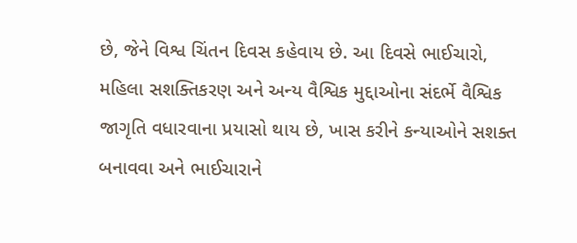છે, જેને વિશ્વ ચિંતન દિવસ કહેવાય છે. આ દિવસે ભાઈચારો, મહિલા સશક્તિકરણ અને અન્ય વૈશ્વિક મુદ્દાઓના સંદર્ભે વૈશ્વિક જાગૃતિ વધારવાના પ્રયાસો થાય છે, ખાસ કરીને કન્યાઓને સશક્ત બનાવવા અને ભાઈચારાને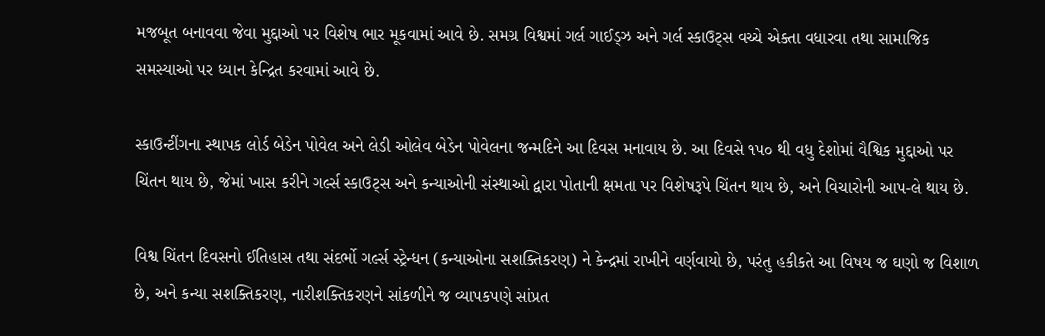મજબૂત બનાવવા જેવા મુદ્દાઓ પર વિશેષ ભાર મૂકવામાં આવે છે. સમગ્ર વિશ્વમાં ગર્લ ગાઈડ્ઝ અને ગર્લ સ્કાઉટ્સ વચ્ચે એક્તા વધારવા તથા સામાજિક સમસ્યાઓ પર ધ્યાન કેન્દ્રિત કરવામાં આવે છે.

સ્કાઉન્ટીંગના સ્થાપક લોર્ડ બેડેન પોવેલ અને લેડી ઓલેવ બેડેન પોવેલના જન્મદિને આ દિવસ મનાવાય છે. આ દિવસે ૧પ૦ થી વધુ દેશોમાં વૈશ્વિક મુદ્દાઓ પર ચિંતન થાય છે, જેમાં ખાસ કરીને ગર્લ્સ સ્કાઉટ્સ અને કન્યાઓની સંસ્થાઓ દ્વારા પોતાની ક્ષમતા પર વિશેષરૂપે ચિંતન થાય છે, અને વિચારોની આપ-લે થાય છે.

વિશ્વ ચિંતન દિવસનો ઈતિહાસ તથા સંદર્ભો ગર્લ્સ સ્ટ્રેન્ધન (કન્યાઓના સશક્તિકરણ) ને કેન્દ્રમાં રાખીને વર્ણવાયો છે, પરંતુ હકીકતે આ વિષય જ ઘણો જ વિશાળ છે, અને કન્યા સશક્તિકરણ, નારીશક્તિકરણને સાંકળીને જ વ્યાપકપણે સાંપ્રત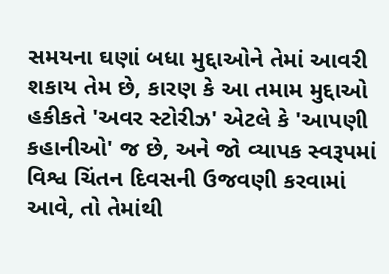સમયના ઘણાં બધા મુદ્દાઓને તેમાં આવરી શકાય તેમ છે, કારણ કે આ તમામ મુદ્દાઓ હકીકતે 'અવર સ્ટોરીઝ' એટલે કે 'આપણી કહાનીઓ' જ છે, અને જો વ્યાપક સ્વરૂપમાં વિશ્વ ચિંતન દિવસની ઉજવણી કરવામાં આવે, તો તેમાંથી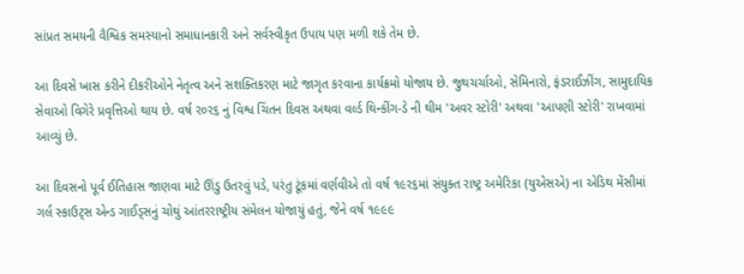સાંપ્રત સમયની વૈશ્વિક સમસ્યાનો સમાધાનકારી અને સર્વસ્વીકૃત ઉપાય પણ મળી શકે તેમ છે.

આ દિવસે ખાસ કરીને દીકરીઓને નેતૃત્વ અને સશક્તિકરણ માટે જાગૃત કરવાના કાર્યક્રમો યોજાય છે. જુથચર્ચાઓ, સેમિનારો, ફંડરાઈઝીંગ, સામુદાયિક સેવાઓ વિગેરે પ્રવૃત્તિઓ થાય છે. વર્ષ ર૦ર૬ નું વિશ્વ ચિંતન દિવસ અથવા વર્લ્ડ થિન્કીંગ-ડે ની થીમ 'અવર સ્ટોરી' અથવા 'આપણી સ્ટોરી' રાખવામાં આવ્યું છે.

આ દિવસનો પૂર્વ ઈતિહાસ જાણવા માટે ઊંડુ ઉતરવું પડે, પરંતુ ટૂંકમાં વર્ણવીએ તો વર્ષ ૧૯ર૬માં સંયુક્ત રાષ્ટ્ર અમેરિકા (યુએસએ) ના એડિથ મેંસીમાં ગર્લ સ્કાઉટ્સ એન્ડ ગાઈડ્સનું ચોથું આંતરરાષ્ટ્રીય સંમેલન યોજાયું હતું, જેને વર્ષ ૧૯૯૯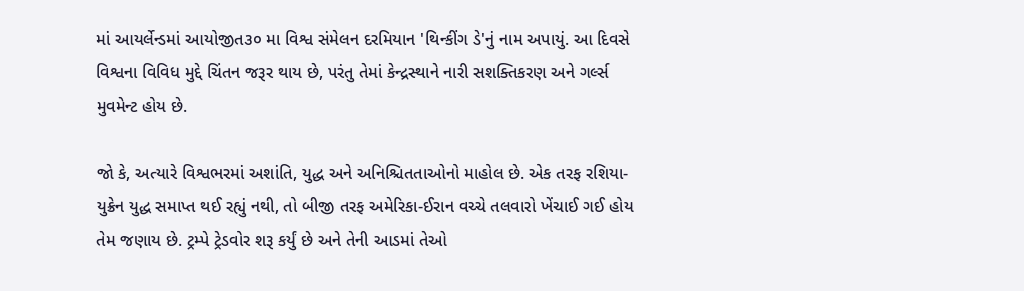માં આયર્લેન્ડમાં આયોજીત૩૦ મા વિશ્વ સંમેલન દરમિયાન 'થિન્કીંગ ડે'નું નામ અપાયું. આ દિવસે વિશ્વના વિવિધ મુદ્દે ચિંતન જરૂર થાય છે, પરંતુ તેમાં કેન્દ્રસ્થાને નારી સશક્તિકરણ અને ગર્લ્સ મુવમેન્ટ હોય છે.

જો કે, અત્યારે વિશ્વભરમાં અશાંતિ, યુદ્ધ અને અનિશ્ચિતતાઓનો માહોલ છે. એક તરફ રશિયા-યુક્રેન યુદ્ધ સમાપ્ત થઈ રહ્યું નથી, તો બીજી તરફ અમેરિકા-ઈરાન વચ્ચે તલવારો ખેંચાઈ ગઈ હોય તેમ જણાય છે. ટ્રમ્પે ટ્રેડવોર શરૂ કર્યું છે અને તેની આડમાં તેઓ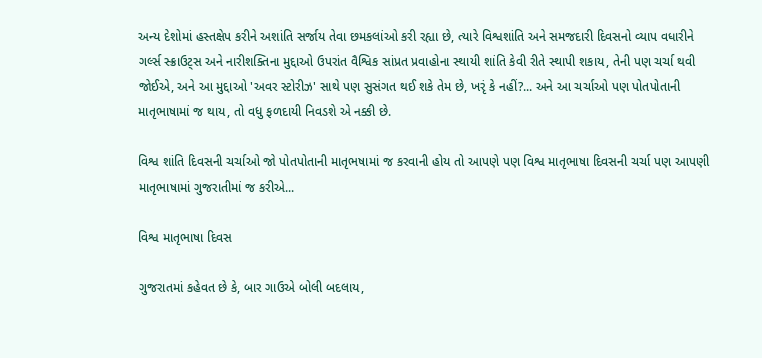અન્ય દેશોમાં હસ્તક્ષેપ કરીને અશાંતિ સર્જાય તેવા છમકલાંઓ કરી રહ્યા છે, ત્યારે વિશ્વશાંતિ અને સમજદારી દિવસનો વ્યાપ વધારીને ગર્લ્સ સ્ક્રાઉટ્સ અને નારીશક્તિના મુદ્દાઓ ઉપરાંત વૈશ્વિક સાંપ્રત પ્રવાહોના સ્થાયી શાંતિ કેવી રીતે સ્થાપી શકાય, તેની પણ ચર્ચા થવી જોઈએ, અને આ મુદ્દાઓ 'અવર સ્ટોરીઝ' સાથે પણ સુસંગત થઈ શકે તેમ છે, ખરૃં કે નહીં?... અને આ ચર્ચાઓ પણ પોતપોતાની માતૃભાષામાં જ થાય, તો વધુ ફળદાયી નિવડશે એ નક્કી છે.

વિશ્વ શાંતિ દિવસની ચર્ચાઓ જો પોતપોતાની માતૃભષામાં જ કરવાની હોય તો આપણે પણ વિશ્વ માતૃભાષા દિવસની ચર્ચા પણ આપણી માતૃભાષામાં ગુજરાતીમાં જ કરીએ...

વિશ્વ માતૃભાષા દિવસ

ગુજરાતમાં કહેવત છે કે, બાર ગાઉએ બોલી બદલાય,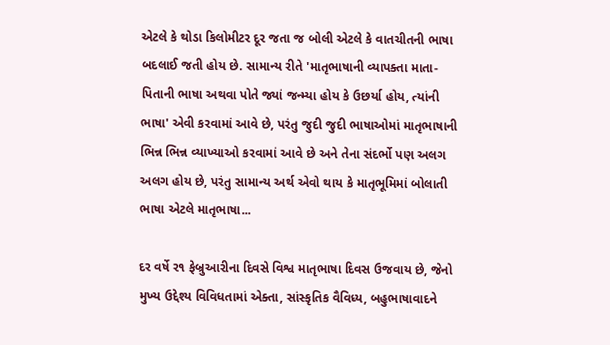એટલે કે થોડા કિલોમીટર દૂર જતા જ બોલી એટલે કે વાતચીતની ભાષા બદલાઈ જતી હોય છે. સામાન્ય રીતે 'માતૃભાષાની વ્યાપક્તા માતા-પિતાની ભાષા અથવા પોતે જ્યાં જન્મ્યા હોય કે ઉછર્યા હોય, ત્યાંની ભાષા' એવી કરવામાં આવે છે, પરંતુ જુદી જુદી ભાષાઓમાં માતૃભાષાની ભિન્ન ભિન્ન વ્યાખ્યાઓ કરવામાં આવે છે અને તેના સંદર્ભો પણ અલગ અલગ હોય છે, પરંતુ સામાન્ય અર્થ એવો થાય કે માતૃભૂમિમાં બોલાતી ભાષા એટલે માતૃભાષા...

દર વર્ષે ર૧ ફેબ્રુઆરીના દિવસે વિશ્વ માતૃભાષા દિવસ ઉજવાય છે, જેનો મુખ્ય ઉદ્દેશ્ય વિવિધતામાં એક્તા, સાંસ્કૃતિક વૈવિધ્ય, બહુભાષાવાદને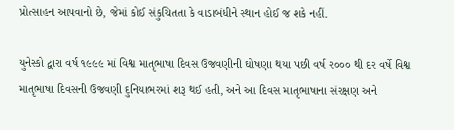પ્રોત્સાહન આપવાનો છે, જેમાં કોઈ સંકુચિતતા કે વાડાબંધીને સ્થાન હોઈ જ શકે નહીં.

યુનેસ્કો દ્વારા વર્ષ ૧૯૯૯ માં વિશ્વ માતૃભાષા દિવસ ઉજવણીની ઘોષણા થયા પછી વર્ષ ર૦૦૦ થી દર વર્ષે વિશ્વ માતૃભાષા દિવસની ઉજવણી દુનિયાભરમાં શરૂ થઈ હતી, અને આ દિવસ માતૃભાષાના સંરક્ષણ અને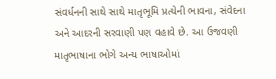સંવર્ધનની સાથે સાથે માતૃભૂમિ પ્રત્યેની ભાવના, સંવેદના અને આદરની સરવાણી પણ વહાવે છે. આ ઉજવણી માતૃભાષાના ભોગે અન્ય ભાષાઓમાં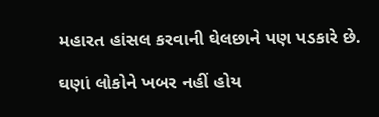મહારત હાંસલ કરવાની ઘેલછાને પણ પડકારે છે.

ઘણાં લોકોને ખબર નહીં હોય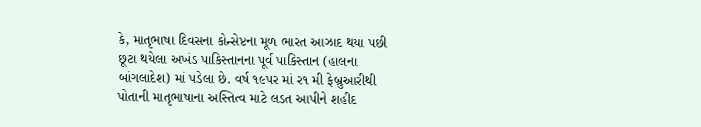કે, માતૃભાષા દિવસના કોન્સેપ્ટના મૂળ ભારત આઝાદ થયા પછી છૂટા થયેલા અખંડ પાકિસ્તાનના પૂર્વ પાકિસ્તાન (હાલના બાંગલાદેશ) માં પડેલા છે. વર્ષ ૧૯પર માં ર૧ મી ફેબ્રુઆરીથી પોતાની માતૃભાષાના અસ્તિત્વ માટે લડત આપીને શહીદ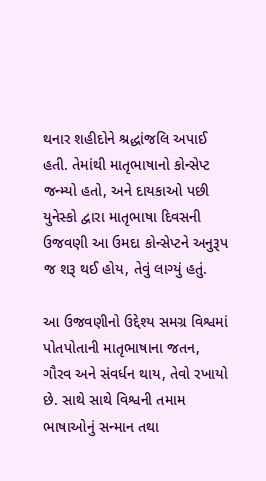થનાર શહીદોને શ્રદ્ધાંજલિ અપાઈ હતી. તેમાંથી માતૃભાષાનો કોન્સેપ્ટ જન્મ્યો હતો, અને દાયકાઓ પછી યુનેસ્કો દ્વારા માતૃભાષા દિવસની ઉજવણી આ ઉમદા કોન્સેપ્ટને અનુરૂપ જ શરૂ થઈ હોય, તેવું લાગ્યું હતું.

આ ઉજવણીનો ઉદ્દેશ્ય સમગ્ર વિશ્વમાં પોતપોતાની માતૃભાષાના જતન, ગૌરવ અને સંવર્ધન થાય, તેવો રખાયો છે. સાથે સાથે વિશ્વની તમામ ભાષાઓનું સન્માન તથા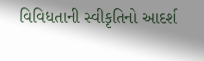વિવિધતાની સ્વીકૃતિનો આદર્શ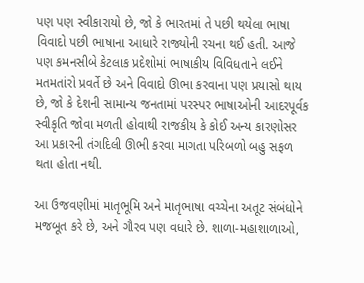પણ પણ સ્વીકારાયો છે, જો કે ભારતમાં તે પછી થયેલા ભાષા વિવાદો પછી ભાષાના આધારે રાજ્યોની રચના થઈ હતી. આજે પણ કમનસીબે કેટલાક પ્રદેશોમાં ભાષાકીય વિવિધતાને લઈને મતમતાંરો પ્રવર્તે છે અને વિવાદો ઊભા કરવાના પણ પ્રયાસો થાય છે, જો કે દેશની સામાન્ય જનતામાં પરસ્પર ભાષાઓની આદરપૂર્વક સ્વીકૃતિ જોવા મળતી હોવાથી રાજકીય કે કોઈ અન્ય કારણોસર આ પ્રકારની તંગદિલી ઊભી કરવા માગતા પરિબળો બહુ સફળ થતા હોતા નથી.

આ ઉજવણીમાં માતૃભૂમિ અને માતૃભાષા વચ્ચેના અતૂટ સંબંધોને મજબૂત કરે છે, અને ગૌરવ પણ વધારે છે. શાળા-મહાશાળાઓ,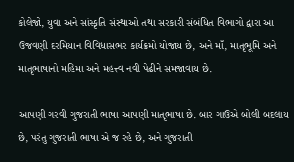કોલેજો, યુવા અને સાંસ્કૃતિ સંસ્થાઓ તથા સરકારી સંબંધિત વિભાગો દ્વારા આ ઉજવણી દરમિયાન વિવિધાસભર કાર્યક્રમો યોજાય છે, અને માઁ, માતૃભૂમિ અને માતૃભાષાનો મહિમા અને મહત્ત્વ નવી પેઢીને સમજાવાય છે.

આપણી ગરવી ગુજરાતી ભાષા આપણી માતૃભાષા છે. બાર ગાઉએ બોલી બદલાય છે, પરંતુ ગુજરાતી ભાષા એ જ રહે છે, અને ગુજરાતી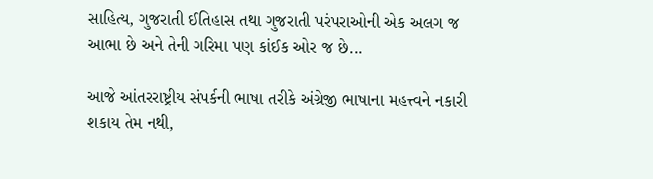સાહિત્ય, ગુજરાતી ઈતિહાસ તથા ગુજરાતી પરંપરાઓની એક અલગ જ આભા છે અને તેની ગરિમા પણ કાંઈક ઓર જ છે...

આજે આંતરરાષ્ટ્રીય સંપર્કની ભાષા તરીકે અંગ્રેજી ભાષાના મહત્ત્વને નકારી શકાય તેમ નથી,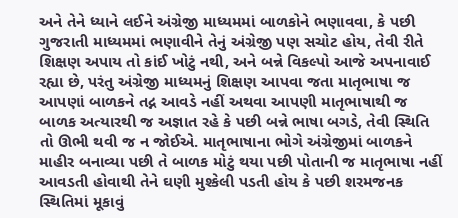અને તેને ધ્યાને લઈને અંગ્રેજી માધ્યમમાં બાળકોને ભણાવવા, કે પછી ગુજરાતી માધ્યમમાં ભણાવીને તેનું અંગ્રેજી પણ સચોટ હોય, તેવી રીતે શિક્ષણ અપાય તો કાંઈ ખોટું નથી, અને બન્ને વિકલ્પો આજે અપનાવાઈ રહ્યા છે, પરંતુ અંગ્રેજી માધ્યમનું શિક્ષણ આપવા જતા માતૃભાષા જ આપણાં બાળકને તદ્ન આવડે નહીં અથવા આપણી માતૃભાષાથી જ બાળક અત્યારથી જ અજ્ઞાત રહે કે પછી બન્ને ભાષા બગડે, તેવી સ્થિતિ તો ઊભી થવી જ ન જોઈએ. માતૃભાષાના ભોગે અંગ્રેજીમાં બાળકને માહીર બનાવ્યા પછી તે બાળક મોટું થયા પછી પોતાની જ માતૃભાષા નહીં આવડતી હોવાથી તેને ઘણી મુશ્કેલી પડતી હોય કે પછી શરમજનક સ્થિતિમાં મૂકાવું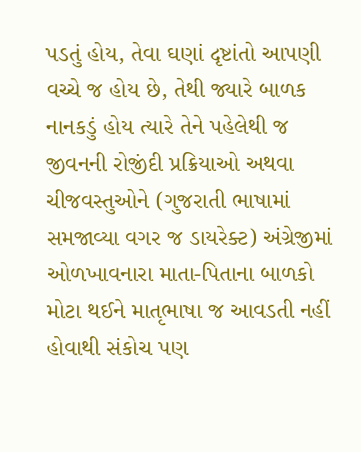પડતું હોય, તેવા ઘણાં દૃષ્ટાંતો આપણી વચ્ચે જ હોય છે, તેથી જ્યારે બાળક નાનકડું હોય ત્યારે તેને પહેલેથી જ જીવનની રોજીંદી પ્રક્રિયાઓ અથવા ચીજવસ્તુઓને (ગુજરાતી ભાષામાં સમજાવ્યા વગર જ ડાયરેક્ટ) અંગ્રેજીમાં ઓળખાવનારા માતા-પિતાના બાળકો મોટા થઈને માતૃભાષા જ આવડતી નહીં હોવાથી સંકોચ પણ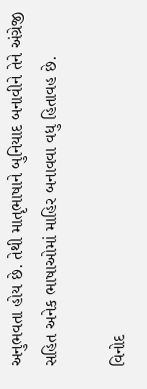અનુભવતા હોય છે. તેથી માતૃભાષાને બુનિયાદ બનાવીને તેને અંગ્રેજી સહિત અનેક ભાષાઓમાં માહિર બનાવવા વધુ હિતાવહ છે.

વિનોદ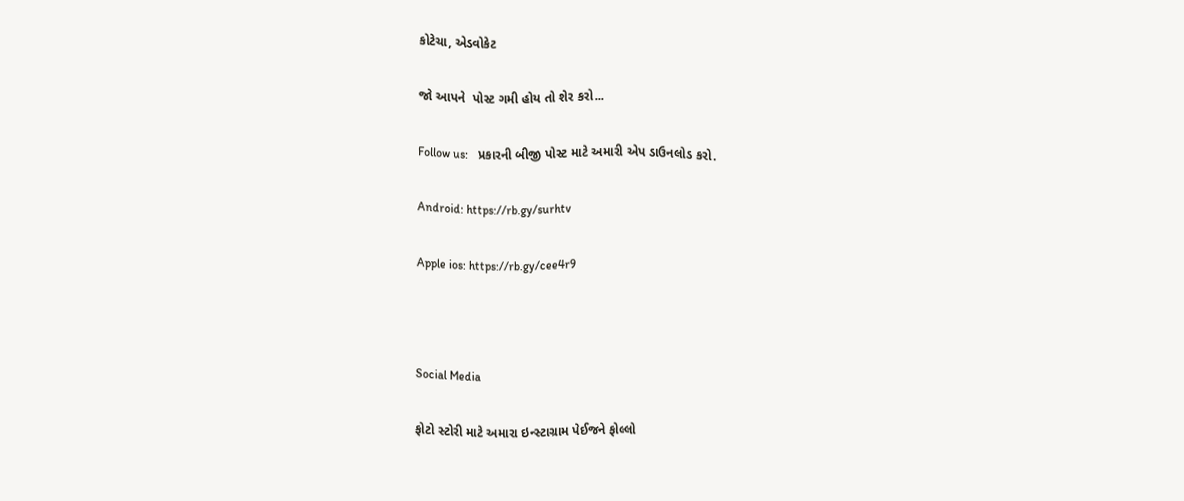કોટેચા, એડવોકેટ

જો આપને  પોસ્ટ ગમી હોય તો શેર કરો...

Follow us:   પ્રકારની બીજી પોસ્ટ માટે અમારી એપ ડાઉનલોડ કરો.

Android: https://rb.gy/surhtv

Apple ios: https://rb.gy/cee4r9



Social Media

ફોટો સ્ટોરી માટે અમારા ઇન્સ્ટાગ્રામ પેઈજને ફોલ્લો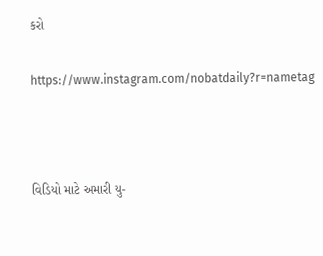કરો

https://www.instagram.com/nobatdaily?r=nametag



વિડિયો માટે અમારી યુ-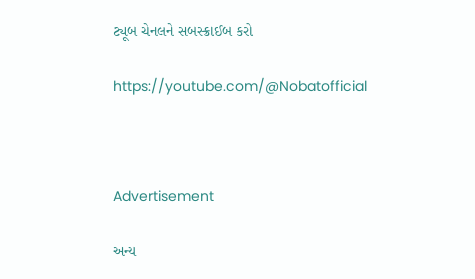ટ્યૂબ ચેનલને સબસ્ક્રાઈબ કરો

https://youtube.com/@Nobatofficial



Advertisement

અન્ય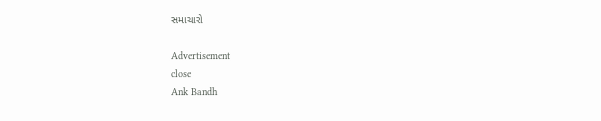સમાચારો

Advertisement
close
Ank Bandh